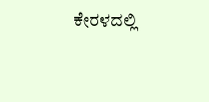ಕೇರಳದಲ್ಲಿ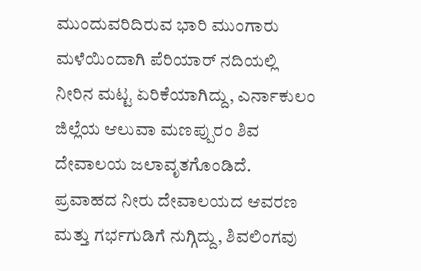ಮುಂದುವರಿದಿರುವ ಭಾರಿ ಮುಂಗಾರು ಮಳೆಯಿಂದಾಗಿ ಪೆರಿಯಾರ್ ನದಿಯಲ್ಲಿ ನೀರಿನ ಮಟ್ಟ ಏರಿಕೆಯಾಗಿದ್ದು, ಎರ್ನಾಕುಲಂ ಜಿಲ್ಲೆಯ ಆಲುವಾ ಮಣಪ್ಪುರಂ ಶಿವ ದೇವಾಲಯ ಜಲಾವೃತಗೊಂಡಿದೆ.
ಪ್ರವಾಹದ ನೀರು ದೇವಾಲಯದ ಆವರಣ ಮತ್ತು ಗರ್ಭಗುಡಿಗೆ ನುಗ್ಗಿದ್ದು, ಶಿವಲಿಂಗವು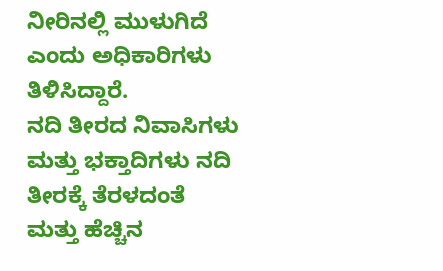ನೀರಿನಲ್ಲಿ ಮುಳುಗಿದೆ ಎಂದು ಅಧಿಕಾರಿಗಳು ತಿಳಿಸಿದ್ದಾರೆ.
ನದಿ ತೀರದ ನಿವಾಸಿಗಳು ಮತ್ತು ಭಕ್ತಾದಿಗಳು ನದಿ ತೀರಕ್ಕೆ ತೆರಳದಂತೆ ಮತ್ತು ಹೆಚ್ಚಿನ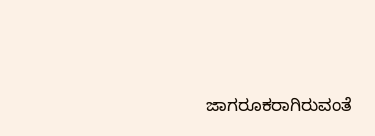ಜಾಗರೂಕರಾಗಿರುವಂತೆ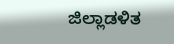ಜಿಲ್ಲಾಡಳಿತ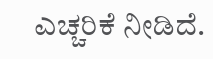ಎಚ್ಚರಿಕೆ ನೀಡಿದೆ.